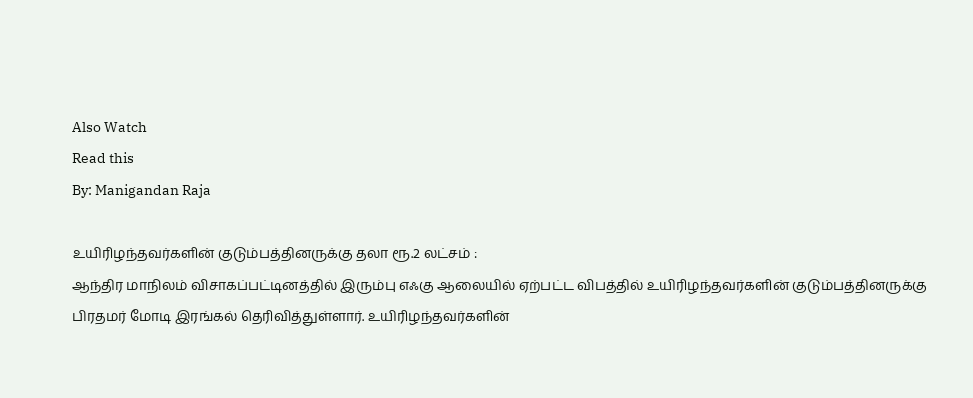Also Watch
Read this
By: Manigandan Raja

உயிரிழந்தவர்களின் குடும்பத்தினருக்கு தலா ரூ.2 லட்சம் :
ஆந்திர மாநிலம் விசாகப்பட்டினத்தில் இரும்பு எஃகு ஆலையில் ஏற்பட்ட விபத்தில் உயிரிழந்தவர்களின் குடும்பத்தினருக்கு பிரதமர் மோடி இரங்கல் தெரிவித்துள்ளார். உயிரிழந்தவர்களின்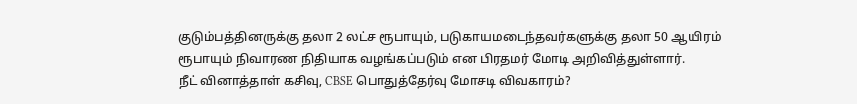குடும்பத்தினருக்கு தலா 2 லட்ச ரூபாயும், படுகாயமடைந்தவர்களுக்கு தலா 50 ஆயிரம் ரூபாயும் நிவாரண நிதியாக வழங்கப்படும் என பிரதமர் மோடி அறிவித்துள்ளார்.
நீட் வினாத்தாள் கசிவு, CBSE பொதுத்தேர்வு மோசடி விவகாரம்?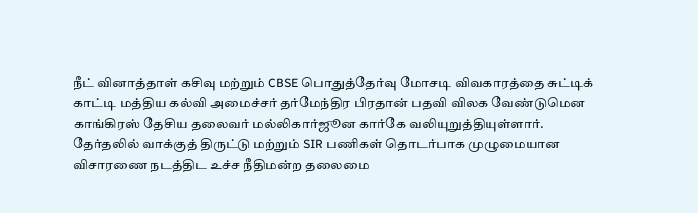நீட் வினாத்தாள் கசிவு மற்றும் CBSE பொதுத்தேர்வு மோசடி விவகாரத்தை சுட்டிக் காட்டி மத்திய கல்வி அமைச்சர் தர்மேந்திர பிரதான் பதவி விலக வேண்டுமென காங்கிரஸ் தேசிய தலைவர் மல்லிகார்ஜூன கார்கே வலியுறுத்தியுள்ளார்.
தேர்தலில் வாக்குத் திருட்டு மற்றும் SIR பணிகள் தொடர்பாக முழுமையான விசாரணை நடத்திட உச்ச நீதிமன்ற தலைமை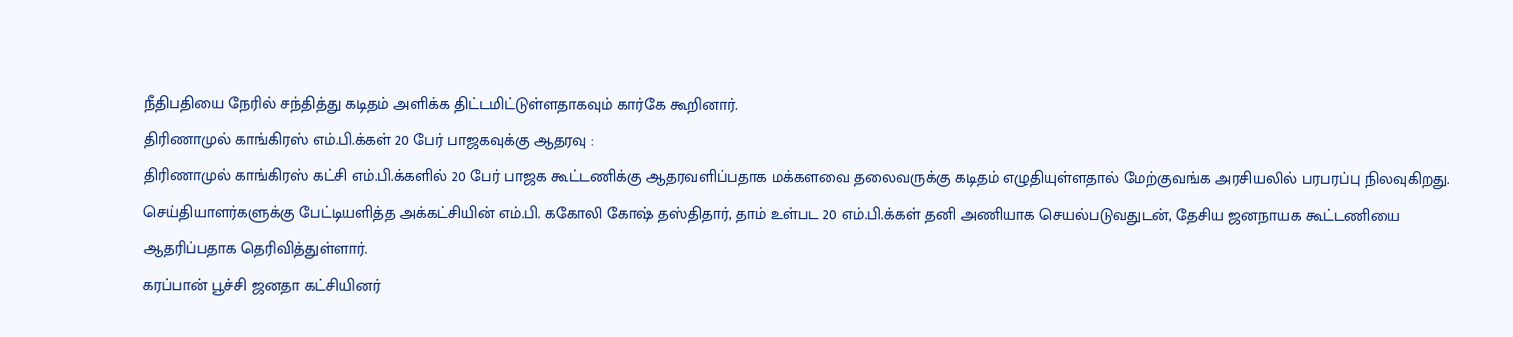நீதிபதியை நேரில் சந்தித்து கடிதம் அளிக்க திட்டமிட்டுள்ளதாகவும் கார்கே கூறினார்.
திரிணாமுல் காங்கிரஸ் எம்.பி.க்கள் 20 பேர் பாஜகவுக்கு ஆதரவு :
திரிணாமுல் காங்கிரஸ் கட்சி எம்.பி.க்களில் 20 பேர் பாஜக கூட்டணிக்கு ஆதரவளிப்பதாக மக்களவை தலைவருக்கு கடிதம் எழுதியுள்ளதால் மேற்குவங்க அரசியலில் பரபரப்பு நிலவுகிறது.
செய்தியாளர்களுக்கு பேட்டியளித்த அக்கட்சியின் எம்.பி. ககோலி கோஷ் தஸ்திதார், தாம் உள்பட 20 எம்.பி.க்கள் தனி அணியாக செயல்படுவதுடன், தேசிய ஜனநாயக கூட்டணியை ஆதரிப்பதாக தெரிவித்துள்ளார்.
கரப்பான் பூச்சி ஜனதா கட்சியினர்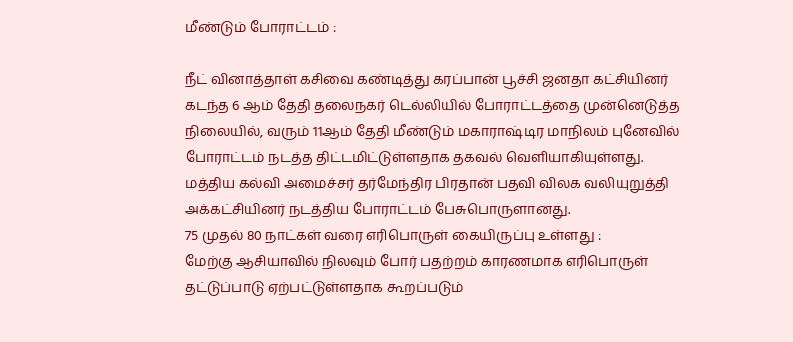மீண்டும் போராட்டம் :

நீட் வினாத்தாள் கசிவை கண்டித்து கரப்பான் பூச்சி ஜனதா கட்சியினர் கடந்த 6 ஆம் தேதி தலைநகர் டெல்லியில் போராட்டத்தை முன்னெடுத்த நிலையில், வரும் 11ஆம் தேதி மீண்டும் மகாராஷ்டிர மாநிலம் புனேவில் போராட்டம் நடத்த திட்டமிட்டுள்ளதாக தகவல் வெளியாகியுள்ளது.
மத்திய கல்வி அமைச்சர் தர்மேந்திர பிரதான் பதவி விலக வலியுறுத்தி அக்கட்சியினர் நடத்திய போராட்டம் பேசுபொருளானது.
75 முதல் 80 நாட்கள் வரை எரிபொருள் கையிருப்பு உள்ளது :
மேற்கு ஆசியாவில் நிலவும் போர் பதற்றம் காரணமாக எரிபொருள் தட்டுப்பாடு ஏற்பட்டுள்ளதாக கூறப்படும்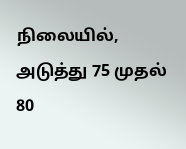நிலையில், அடுத்து 75 முதல் 80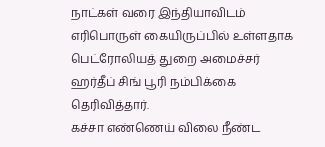நாட்கள் வரை இந்தியாவிடம் எரிபொருள் கையிருப்பில் உள்ளதாக பெட்ரோலியத் துறை அமைச்சர் ஹர்தீப் சிங் பூரி நம்பிக்கை தெரிவித்தார்.
கச்சா எண்ணெய் விலை நீண்ட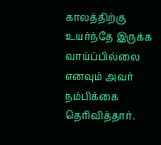காலத்திற்கு உயர்ந்தே இருக்க வாய்ப்பில்லை எனவும் அவர் நம்பிக்கை தெரிவித்தார்.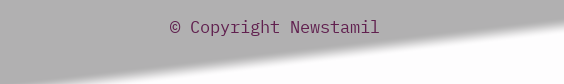© Copyright Newstamil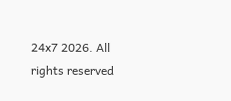24x7 2026. All rights reserved